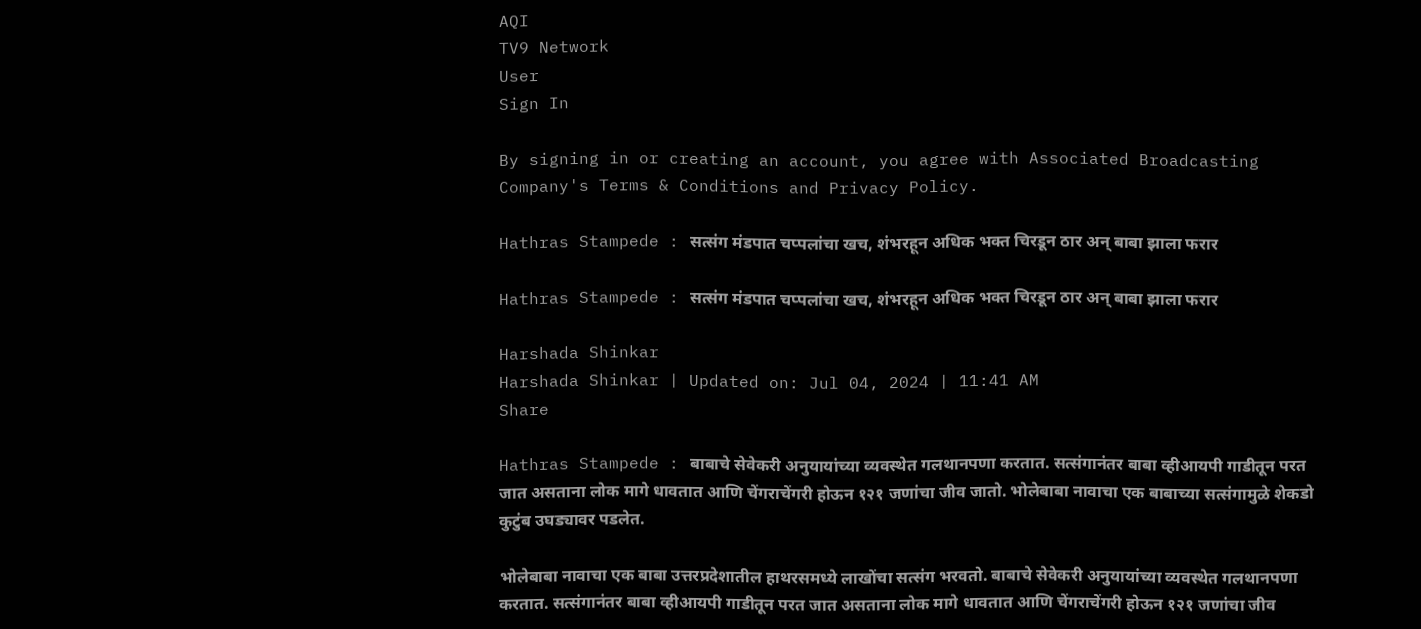AQI
TV9 Network
User
Sign In

By signing in or creating an account, you agree with Associated Broadcasting Company's Terms & Conditions and Privacy Policy.

Hathras Stampede : सत्संग मंडपात चप्पलांचा खच, शंभरहून अधिक भक्त चिरडून ठार अन् बाबा झाला फरार

Hathras Stampede : सत्संग मंडपात चप्पलांचा खच, शंभरहून अधिक भक्त चिरडून ठार अन् बाबा झाला फरार

Harshada Shinkar
Harshada Shinkar | Updated on: Jul 04, 2024 | 11:41 AM
Share

Hathras Stampede : बाबाचे सेवेकरी अनुयायांच्या व्यवस्थेत गलथानपणा करतात. सत्संगानंतर बाबा व्हीआयपी गाडीतून परत जात असताना लोक मागे धावतात आणि चेंगराचेंगरी होऊन १२१ जणांचा जीव जातो. भोलेबाबा नावाचा एक बाबाच्या सत्संगामुळे शेकडो कुटुंब उघड्यावर पडलेत.

भोलेबाबा नावाचा एक बाबा उत्तरप्रदेशातील हाथरसमध्ये लाखोंचा सत्संग भरवतो. बाबाचे सेवेकरी अनुयायांच्या व्यवस्थेत गलथानपणा करतात. सत्संगानंतर बाबा व्हीआयपी गाडीतून परत जात असताना लोक मागे धावतात आणि चेंगराचेंगरी होऊन १२१ जणांचा जीव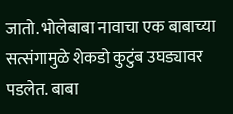जातो. भोलेबाबा नावाचा एक बाबाच्या सत्संगामुळे शेकडो कुटुंब उघड्यावर पडलेत. बाबा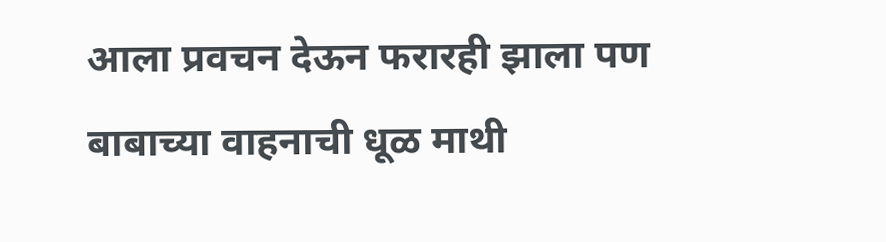आला प्रवचन देऊन फरारही झाला पण बाबाच्या वाहनाची धूळ माथी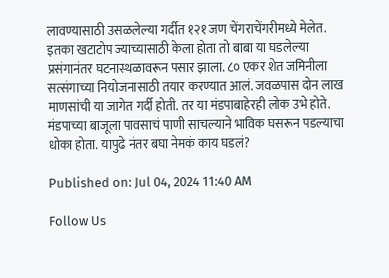लावण्यासाठी उसळलेल्या गर्दीत १२१ जण चेंगराचेंगरीमध्ये मेलेत. इतका खटाटोप ज्याच्यासाठी केला होता तो बाबा या घडलेल्या प्रसंगानंतर घटनास्थळावरून पसार झाला. ८० एकर शेत जमिनीला सत्संगाच्या नियोजनासाठी तयार करण्यात आलं. जवळपास दोन लाख माणसांची या जागेत गर्दी होती. तर या मंडपाबाहेरही लोक उभे होते. मंडपाच्या बाजूला पावसाचं पाणी साचल्याने भाविक घसरून पडल्याचा धोका होता. यापुढे नंतर बघा नेमकं काय घडलं?

Published on: Jul 04, 2024 11:40 AM

Follow Us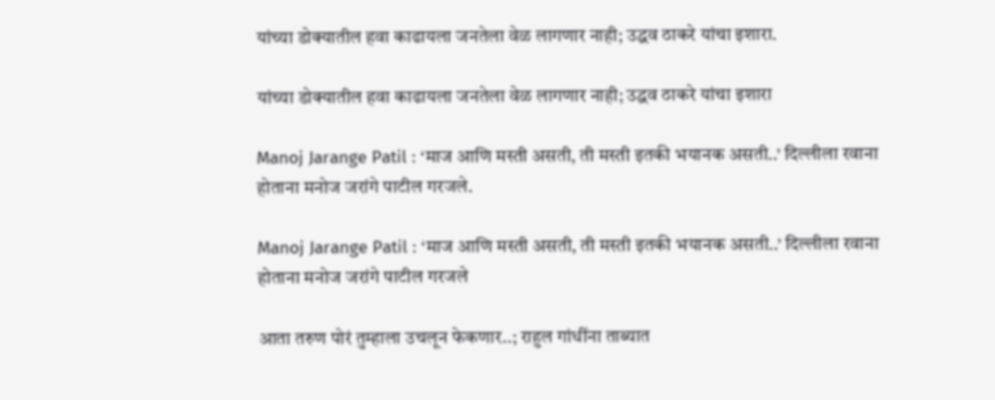यांच्या डोक्यातील हवा काढायला जनतेला वेळ लागणार नाही; उद्धव ठाकरे यांचा इशारा.

यांच्या डोक्यातील हवा काढायला जनतेला वेळ लागणार नाही; उद्धव ठाकरे यांचा इशारा

Manoj Jarange Patil : ‘माज आणि मस्ती असती, ती मस्ती इतकी भयानक असती..’ दिल्लीला रवाना होताना मनोज जरांगे पाटील गरजले.

Manoj Jarange Patil : ‘माज आणि मस्ती असती, ती मस्ती इतकी भयानक असती..’ दिल्लीला रवाना होताना मनोज जरांगे पाटील गरजले

आता तरुण पोरं तुम्हाला उचलून फेकणार..; राहुल गांधींना ताब्यात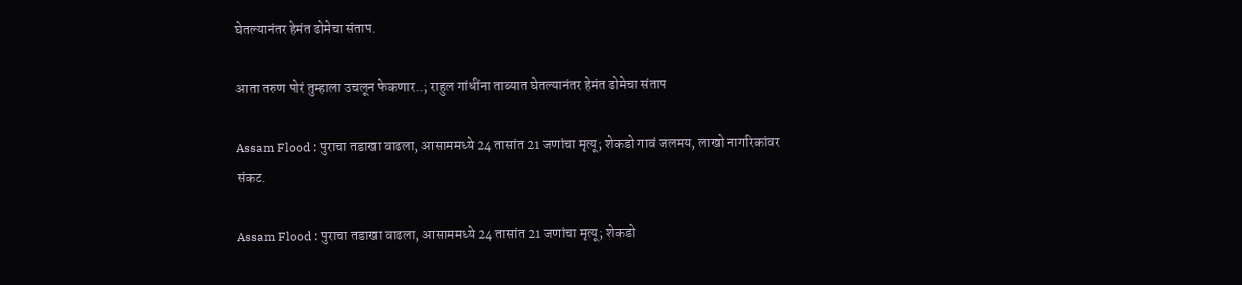घेतल्यानंतर हेमंत ढोमेचा संताप.

आता तरुण पोरं तुम्हाला उचलून फेकणार..; राहुल गांधींना ताब्यात घेतल्यानंतर हेमंत ढोमेचा संताप

Assam Flood : पुराचा तडाखा वाढला, आसाममध्ये 24 तासांत 21 जणांचा मृत्यू; शेकडो गावं जलमय, लाखो नागरिकांवर संकट.

Assam Flood : पुराचा तडाखा वाढला, आसाममध्ये 24 तासांत 21 जणांचा मृत्यू; शेकडो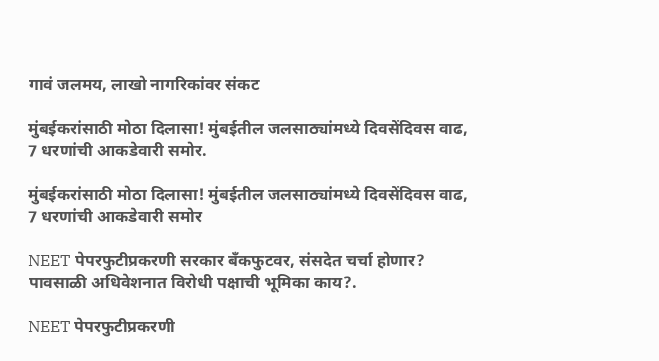गावं जलमय, लाखो नागरिकांवर संकट

मुंबईकरांसाठी मोठा दिलासा! मुंबईतील जलसाठ्यांमध्ये दिवसेंदिवस वाढ, 7 धरणांची आकडेवारी समोर.

मुंबईकरांसाठी मोठा दिलासा! मुंबईतील जलसाठ्यांमध्ये दिवसेंदिवस वाढ, 7 धरणांची आकडेवारी समोर

NEET पेपरफुटीप्रकरणी सरकार बँकफुटवर, संसदेत चर्चा होणार? पावसाळी अधिवेशनात विरोधी पक्षाची भूमिका काय?.

NEET पेपरफुटीप्रकरणी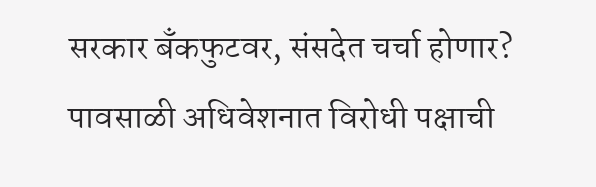सरकार बँकफुटवर, संसदेत चर्चा होणार? पावसाळी अधिवेशनात विरोधी पक्षाची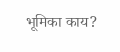भूमिका काय?